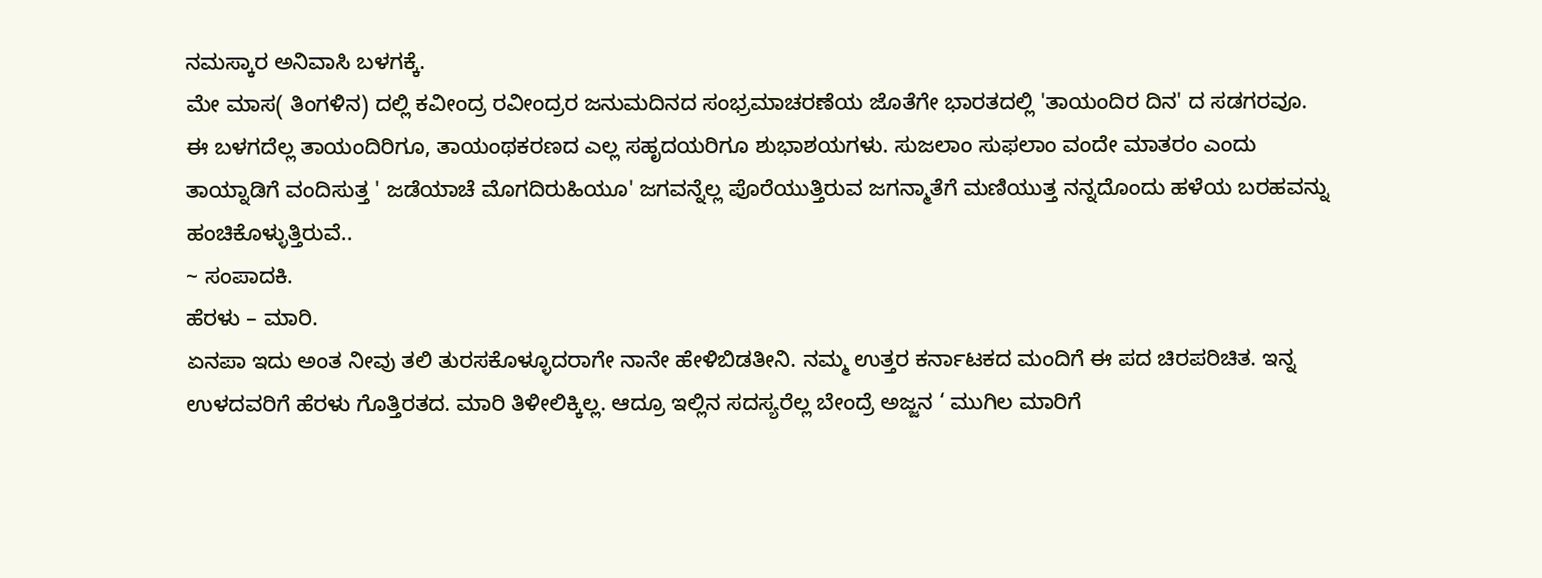ನಮಸ್ಕಾರ ಅನಿವಾಸಿ ಬಳಗಕ್ಕೆ.
ಮೇ ಮಾಸ( ತಿಂಗಳಿನ) ದಲ್ಲಿ ಕವೀಂದ್ರ ರವೀಂದ್ರರ ಜನುಮದಿನದ ಸಂಭ್ರಮಾಚರಣೆಯ ಜೊತೆಗೇ ಭಾರತದಲ್ಲಿ 'ತಾಯಂದಿರ ದಿನ' ದ ಸಡಗರವೂ. ಈ ಬಳಗದೆಲ್ಲ ತಾಯಂದಿರಿಗೂ, ತಾಯಂಥಕರಣದ ಎಲ್ಲ ಸಹೃದಯರಿಗೂ ಶುಭಾಶಯಗಳು. ಸುಜಲಾಂ ಸುಫಲಾಂ ವಂದೇ ಮಾತರಂ ಎಂದು ತಾಯ್ನಾಡಿಗೆ ವಂದಿಸುತ್ತ ' ಜಡೆಯಾಚೆ ಮೊಗದಿರುಹಿಯೂ' ಜಗವನ್ನೆಲ್ಲ ಪೊರೆಯುತ್ತಿರುವ ಜಗನ್ಮಾತೆಗೆ ಮಣಿಯುತ್ತ ನನ್ನದೊಂದು ಹಳೆಯ ಬರಹವನ್ನು ಹಂಚಿಕೊಳ್ಳುತ್ತಿರುವೆ..
~ ಸಂಪಾದಕಿ.
ಹೆರಳು – ಮಾರಿ.
ಏನಪಾ ಇದು ಅಂತ ನೀವು ತಲಿ ತುರಸಕೊಳ್ಳೂದರಾಗೇ ನಾನೇ ಹೇಳಿಬಿಡತೀನಿ. ನಮ್ಮ ಉತ್ತರ ಕರ್ನಾಟಕದ ಮಂದಿಗೆ ಈ ಪದ ಚಿರಪರಿಚಿತ. ಇನ್ನ ಉಳದವರಿಗೆ ಹೆರಳು ಗೊತ್ತಿರತದ. ಮಾರಿ ತಿಳೀಲಿಕ್ಕಿಲ್ಲ. ಆದ್ರೂ ಇಲ್ಲಿನ ಸದಸ್ಯರೆಲ್ಲ ಬೇಂದ್ರೆ ಅಜ್ಜನ ‘ ಮುಗಿಲ ಮಾರಿಗೆ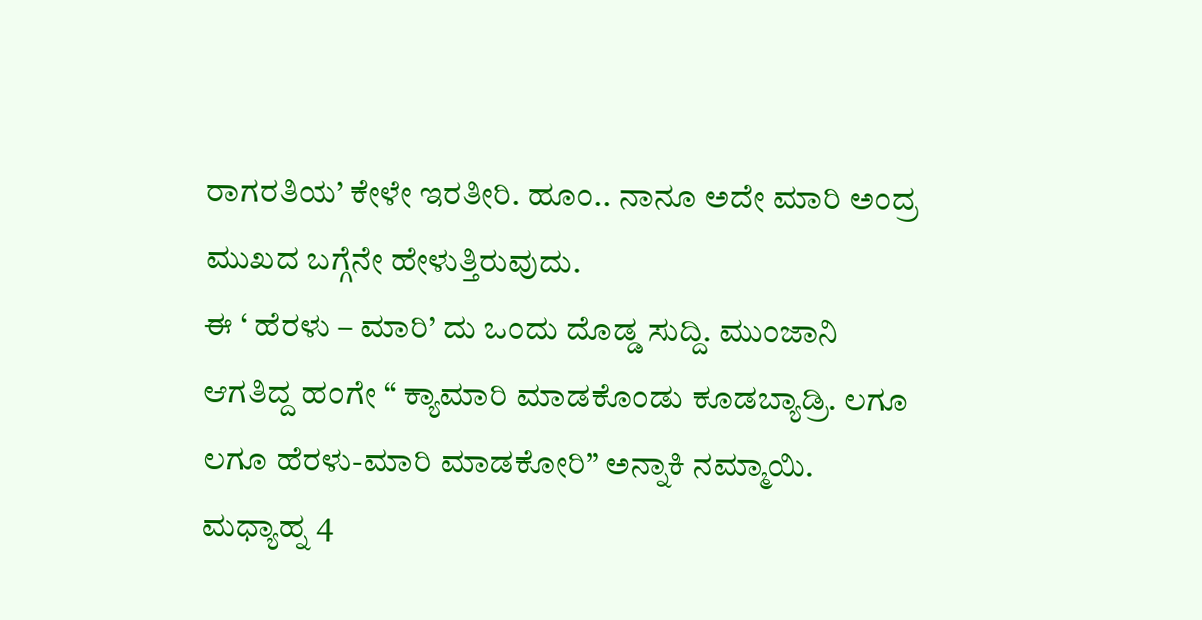ರಾಗರತಿಯ’ ಕೇಳೇ ಇರತೀರಿ. ಹೂಂ.. ನಾನೂ ಅದೇ ಮಾರಿ ಅಂದ್ರ ಮುಖದ ಬಗ್ಗೆನೇ ಹೇಳುತ್ತಿರುವುದು.
ಈ ‘ ಹೆರಳು – ಮಾರಿ’ ದು ಒಂದು ದೊಡ್ಡ ಸುದ್ದಿ. ಮುಂಜಾನಿ ಆಗತಿದ್ದ ಹಂಗೇ “ ಕ್ಯಾಮಾರಿ ಮಾಡಕೊಂಡು ಕೂಡಬ್ಯಾಡ್ರಿ. ಲಗೂ ಲಗೂ ಹೆರಳು-ಮಾರಿ ಮಾಡಕೋರಿ” ಅನ್ನಾಕಿ ನಮ್ಮಾಯಿ. ಮಧ್ಯಾಹ್ನ 4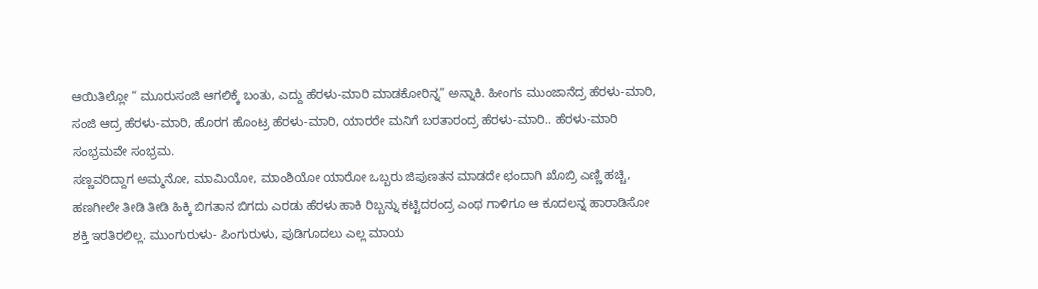ಆಯಿತಿಲ್ಲೋ “ ಮೂರುಸಂಜಿ ಆಗಲಿಕ್ಕೆ ಬಂತು, ಎದ್ದು ಹೆರಳು-ಮಾರಿ ಮಾಡಕೋರಿನ್ನ” ಅನ್ನಾಕಿ. ಹೀಂಗs ಮುಂಜಾನೆದ್ರ ಹೆರಳು-ಮಾರಿ, ಸಂಜಿ ಆದ್ರ ಹೆರಳು-ಮಾರಿ, ಹೊರಗ ಹೊಂಟ್ರ ಹೆರಳು-ಮಾರಿ, ಯಾರರೇ ಮನಿಗೆ ಬರತಾರಂದ್ರ ಹೆರಳು-ಮಾರಿ.. ಹೆರಳು-ಮಾರಿ ಸಂಭ್ರಮವೇ ಸಂಭ್ರಮ.
ಸಣ್ಣವರಿದ್ದಾಗ ಅಮ್ಮನೋ, ಮಾಮಿಯೋ, ಮಾಂಶಿಯೋ ಯಾರೋ ಒಬ್ಬರು ಜಿಪುಣತನ ಮಾಡದೇ ಛಂದಾಗಿ ಖೊಬ್ರಿ ಎಣ್ಣಿ ಹಚ್ಚಿ, ಹಣಗೀಲೇ ತೀಡಿ ತೀಡಿ ಹಿಕ್ಕಿ ಬಿಗತಾನ ಬಿಗದು ಎರಡು ಹೆರಳು ಹಾಕಿ ರಿಬ್ಬನ್ನು ಕಟ್ಟಿದರಂದ್ರ ಎಂಥ ಗಾಳಿಗೂ ಆ ಕೂದಲನ್ನ ಹಾರಾಡಿಸೋ ಶಕ್ತಿ ಇರತಿರಲಿಲ್ಲ. ಮುಂಗುರುಳು- ಪಿಂಗುರುಳು, ಪುಡಿಗೂದಲು ಎಲ್ಲ ಮಾಯ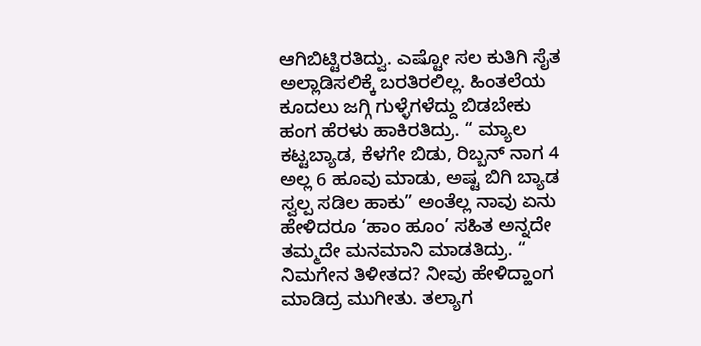ಆಗಿಬಿಟ್ಟಿರತಿದ್ವು. ಎಷ್ಟೋ ಸಲ ಕುತಿಗಿ ಸೈತ ಅಲ್ಲಾಡಿಸಲಿಕ್ಕೆ ಬರತಿರಲಿಲ್ಲ. ಹಿಂತಲೆಯ ಕೂದಲು ಜಗ್ಗಿ ಗುಳ್ಳೆಗಳೆದ್ದು ಬಿಡಬೇಕು ಹಂಗ ಹೆರಳು ಹಾಕಿರತಿದ್ರು. “ ಮ್ಯಾಲ ಕಟ್ಟಬ್ಯಾಡ, ಕೆಳಗೇ ಬಿಡು, ರಿಬ್ಬನ್ ನಾಗ 4 ಅಲ್ಲ 6 ಹೂವು ಮಾಡು, ಅಷ್ಟ ಬಿಗಿ ಬ್ಯಾಡ ಸ್ವಲ್ಪ ಸಡಿಲ ಹಾಕು” ಅಂತೆಲ್ಲ ನಾವು ಏನು ಹೇಳಿದರೂ ‘ಹಾಂ ಹೂಂ’ ಸಹಿತ ಅನ್ನದೇ ತಮ್ಮದೇ ಮನಮಾನಿ ಮಾಡತಿದ್ರು. “ ನಿಮಗೇನ ತಿಳೀತದ? ನೀವು ಹೇಳಿದ್ಹಾಂಗ ಮಾಡಿದ್ರ ಮುಗೀತು. ತಲ್ಯಾಗ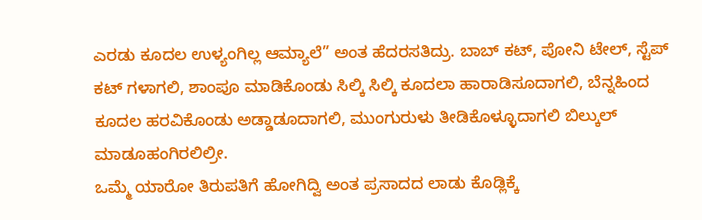ಎರಡು ಕೂದಲ ಉಳ್ಯಂಗಿಲ್ಲ ಆಮ್ಯಾಲೆ” ಅಂತ ಹೆದರಸತಿದ್ರು. ಬಾಬ್ ಕಟ್, ಪೋನಿ ಟೇಲ್, ಸ್ಟೆಪ್ ಕಟ್ ಗಳಾಗಲಿ, ಶಾಂಪೂ ಮಾಡಿಕೊಂಡು ಸಿಲ್ಕಿ ಸಿಲ್ಕಿ ಕೂದಲಾ ಹಾರಾಡಿಸೂದಾಗಲಿ, ಬೆನ್ನಹಿಂದ ಕೂದಲ ಹರವಿಕೊಂಡು ಅಡ್ಡಾಡೂದಾಗಲಿ, ಮುಂಗುರುಳು ತೀಡಿಕೊಳ್ಳೂದಾಗಲಿ ಬಿಲ್ಕುಲ್ ಮಾಡೂಹಂಗಿರಲಿಲ್ರೀ.
ಒಮ್ಮೆ ಯಾರೋ ತಿರುಪತಿಗೆ ಹೋಗಿದ್ವಿ ಅಂತ ಪ್ರಸಾದದ ಲಾಡು ಕೊಡ್ಲಿಕ್ಕೆ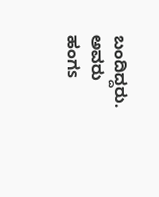ಬಂದಿದ್ದರು. ಅವರು ಹಂಗs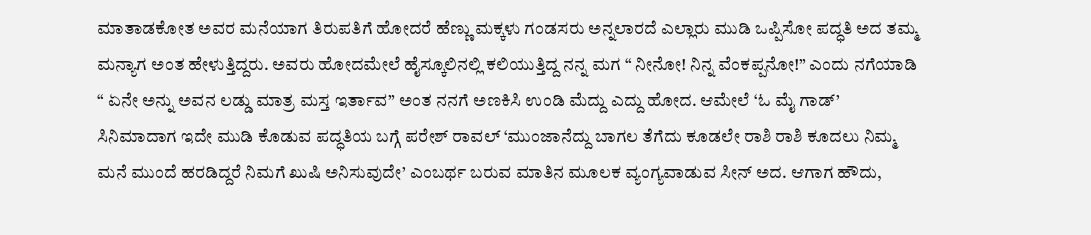ಮಾತಾಡಕೋತ ಅವರ ಮನೆಯಾಗ ತಿರುಪತಿಗೆ ಹೋದರೆ ಹೆಣ್ಣು ಮಕ್ಕಳು ಗಂಡಸರು ಅನ್ನಲಾರದೆ ಎಲ್ಲಾರು ಮುಡಿ ಒಪ್ಪಿಸೋ ಪದ್ಧತಿ ಅದ ತಮ್ಮ ಮನ್ಯಾಗ ಅಂತ ಹೇಳುತ್ತಿದ್ದರು. ಅವರು ಹೋದಮೇಲೆ ಹೈಸ್ಕೂಲಿನಲ್ಲಿ ಕಲಿಯುತ್ತಿದ್ದ ನನ್ನ ಮಗ “ ನೀನೋ! ನಿನ್ನ ವೆಂಕಪ್ಪನೋ!” ಎಂದು ನಗೆಯಾಡಿ “ ಏನೇ ಅನ್ನು ಅವನ ಲಡ್ಡು ಮಾತ್ರ ಮಸ್ತ ಇರ್ತಾವ” ಅಂತ ನನಗೆ ಅಣಕಿಸಿ ಉಂಡಿ ಮೆದ್ದು ಎದ್ದು ಹೋದ. ಆಮೇಲೆ ‘ಓ ಮೈ ಗಾಡ್’ ಸಿನಿಮಾದಾಗ ಇದೇ ಮುಡಿ ಕೊಡುವ ಪದ್ಧತಿಯ ಬಗ್ಗೆ ಪರೇಶ್ ರಾವಲ್ ‘ಮುಂಜಾನೆದ್ದು ಬಾಗಲ ತೆಗೆದು ಕೂಡಲೇ ರಾಶಿ ರಾಶಿ ಕೂದಲು ನಿಮ್ಮ ಮನೆ ಮುಂದೆ ಹರಡಿದ್ದರೆ ನಿಮಗೆ ಖುಷಿ ಅನಿಸುವುದೇ’ ಎಂಬರ್ಥ ಬರುವ ಮಾತಿನ ಮೂಲಕ ವ್ಯಂಗ್ಯವಾಡುವ ಸೀನ್ ಅದ. ಆಗಾಗ ಹೌದು,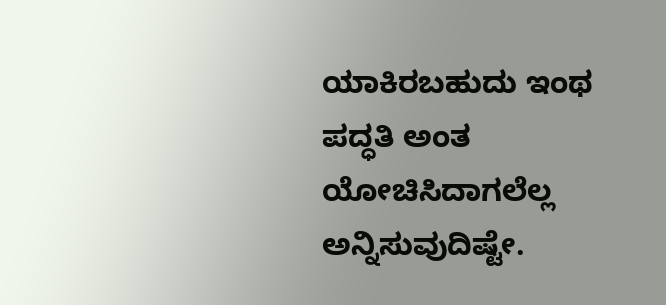ಯಾಕಿರಬಹುದು ಇಂಥ ಪದ್ಧತಿ ಅಂತ ಯೋಚಿಸಿದಾಗಲೆಲ್ಲ ಅನ್ನಿಸುವುದಿಷ್ಟೇ.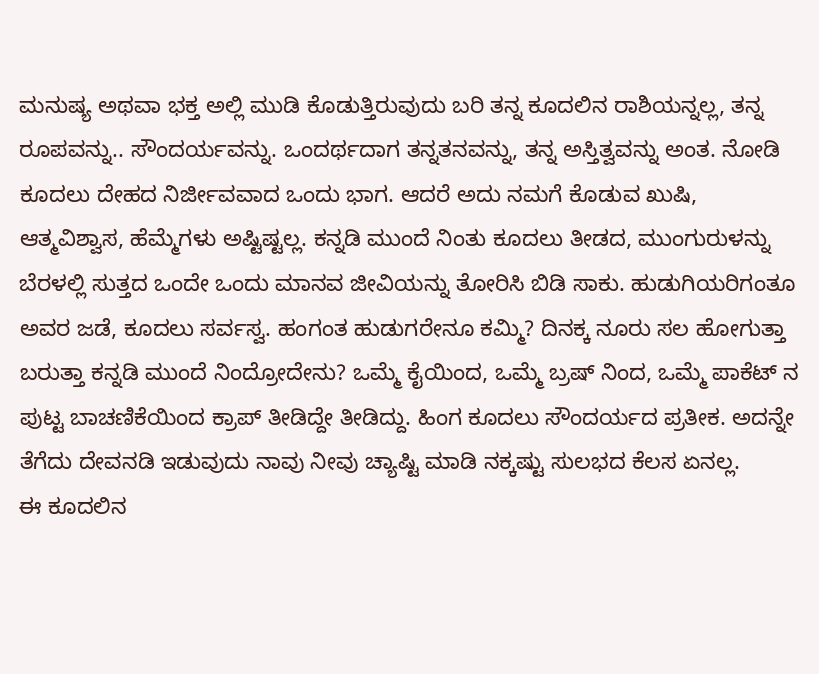ಮನುಷ್ಯ ಅಥವಾ ಭಕ್ತ ಅಲ್ಲಿ ಮುಡಿ ಕೊಡುತ್ತಿರುವುದು ಬರಿ ತನ್ನ ಕೂದಲಿನ ರಾಶಿಯನ್ನಲ್ಲ, ತನ್ನ ರೂಪವನ್ನು.. ಸೌಂದರ್ಯವನ್ನು. ಒಂದರ್ಥದಾಗ ತನ್ನತನವನ್ನು, ತನ್ನ ಅಸ್ತಿತ್ವವನ್ನು ಅಂತ. ನೋಡಿ ಕೂದಲು ದೇಹದ ನಿರ್ಜೀವವಾದ ಒಂದು ಭಾಗ. ಆದರೆ ಅದು ನಮಗೆ ಕೊಡುವ ಖುಷಿ, ಆತ್ಮವಿಶ್ವಾಸ, ಹೆಮ್ಮೆಗಳು ಅಷ್ಟಿಷ್ಟಲ್ಲ. ಕನ್ನಡಿ ಮುಂದೆ ನಿಂತು ಕೂದಲು ತೀಡದ, ಮುಂಗುರುಳನ್ನು ಬೆರಳಲ್ಲಿ ಸುತ್ತದ ಒಂದೇ ಒಂದು ಮಾನವ ಜೀವಿಯನ್ನು ತೋರಿಸಿ ಬಿಡಿ ಸಾಕು. ಹುಡುಗಿಯರಿಗಂತೂ ಅವರ ಜಡೆ, ಕೂದಲು ಸರ್ವಸ್ವ. ಹಂಗಂತ ಹುಡುಗರೇನೂ ಕಮ್ಮಿ? ದಿನಕ್ಕ ನೂರು ಸಲ ಹೋಗುತ್ತಾ ಬರುತ್ತಾ ಕನ್ನಡಿ ಮುಂದೆ ನಿಂದ್ರೋದೇನು? ಒಮ್ಮೆ ಕೈಯಿಂದ, ಒಮ್ಮೆ ಬ್ರಷ್ ನಿಂದ, ಒಮ್ಮೆ ಪಾಕೆಟ್ ನ ಪುಟ್ಟ ಬಾಚಣಿಕೆಯಿಂದ ಕ್ರಾಪ್ ತೀಡಿದ್ದೇ ತೀಡಿದ್ದು. ಹಿಂಗ ಕೂದಲು ಸೌಂದರ್ಯದ ಪ್ರತೀಕ. ಅದನ್ನೇ ತೆಗೆದು ದೇವನಡಿ ಇಡುವುದು ನಾವು ನೀವು ಚ್ಯಾಷ್ಟಿ ಮಾಡಿ ನಕ್ಕಷ್ಟು ಸುಲಭದ ಕೆಲಸ ಏನಲ್ಲ.
ಈ ಕೂದಲಿನ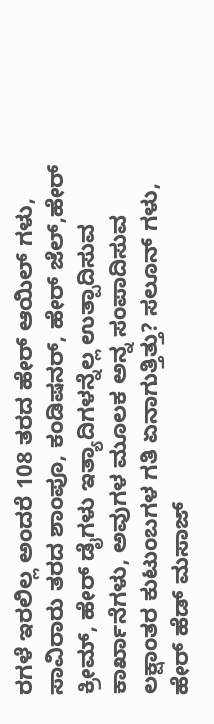ರಗಳೆ ಇರಲಿಲ್ಲ ಅಂದರೆ 108 ತರದ ಹೇರ್ ಆಯಿಲ್ ಗಳು, ಸಾವಿರಾರು ತರದ ಶಾಂಪೂ, ಕಂಡಿಷನರ್, ಹೇರ್ ಜೆಲ್,ಹೇರ್ ಕ್ರೀಮ್, ಹೇರ್ ಡೈಗಳು ಇತ್ಯಾದಿಗಳನ್ನೆಲ್ಲ ಉತ್ಪಾದಿಸುವ ಕಾರ್ಖಾನೆಗಳು, ಅವುಗಳ ಮೂಲಕ ಅನ್ನ ಸಂಪಾದಿಸುವ ಲಕ್ಷಾಂತರ ಕುಟುಂಬಗಳ ಗತಿ ಏನಾಗುತ್ತಿತ್ತು? ಸಲೂನ್ ಗಳು, ಹೇರ್ ಹೆಡ್ ಮಸಾಜ್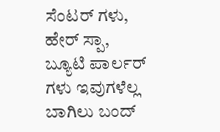ಸೆಂಟರ್ ಗಳು, ಹೇರ್ ಸ್ಪಾ, ಬ್ಯೂಟಿ ಪಾರ್ಲರ್ ಗಳು ಇವುಗಳೆಲ್ಲ ಬಾಗಿಲು ಬಂದ್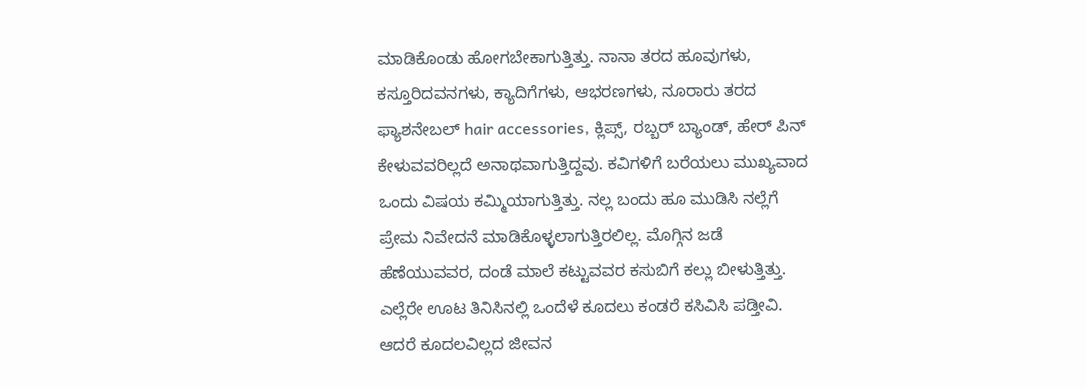ಮಾಡಿಕೊಂಡು ಹೋಗಬೇಕಾಗುತ್ತಿತ್ತು. ನಾನಾ ತರದ ಹೂವುಗಳು, ಕಸ್ತೂರಿದವನಗಳು, ಕ್ಯಾದಿಗೆಗಳು, ಆಭರಣಗಳು, ನೂರಾರು ತರದ ಫ್ಯಾಶನೇಬಲ್ hair accessories, ಕ್ಲಿಪ್ಸ್, ರಬ್ಬರ್ ಬ್ಯಾಂಡ್, ಹೇರ್ ಪಿನ್ ಕೇಳುವವರಿಲ್ಲದೆ ಅನಾಥವಾಗುತ್ತಿದ್ದವು. ಕವಿಗಳಿಗೆ ಬರೆಯಲು ಮುಖ್ಯವಾದ ಒಂದು ವಿಷಯ ಕಮ್ಮಿಯಾಗುತ್ತಿತ್ತು. ನಲ್ಲ ಬಂದು ಹೂ ಮುಡಿಸಿ ನಲ್ಲೆಗೆ ಪ್ರೇಮ ನಿವೇದನೆ ಮಾಡಿಕೊಳ್ಳಲಾಗುತ್ತಿರಲಿಲ್ಲ. ಮೊಗ್ಗಿನ ಜಡೆ ಹೆಣೆಯುವವರ, ದಂಡೆ ಮಾಲೆ ಕಟ್ಟುವವರ ಕಸುಬಿಗೆ ಕಲ್ಲು ಬೀಳುತ್ತಿತ್ತು.
ಎಲ್ಲೆರೇ ಊಟ ತಿನಿಸಿನಲ್ಲಿ ಒಂದೆಳೆ ಕೂದಲು ಕಂಡರೆ ಕಸಿವಿಸಿ ಪಡ್ತೀವಿ. ಆದರೆ ಕೂದಲವಿಲ್ಲದ ಜೀವನ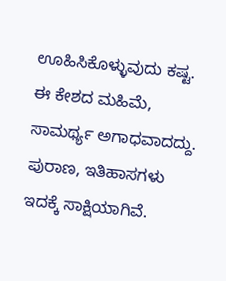ಊಹಿಸಿಕೊಳ್ಳುವುದು ಕಷ್ಟ. ಈ ಕೇಶದ ಮಹಿಮೆ, ಸಾಮರ್ಥ್ಯ ಅಗಾಧವಾದದ್ದು. ಪುರಾಣ, ಇತಿಹಾಸಗಳು ಇದಕ್ಕೆ ಸಾಕ್ಷಿಯಾಗಿವೆ.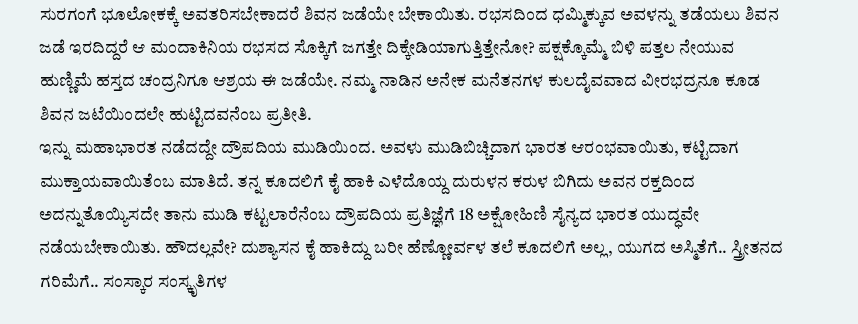ಸುರಗಂಗೆ ಭೂಲೋಕಕ್ಕೆ ಅವತರಿಸಬೇಕಾದರೆ ಶಿವನ ಜಡೆಯೇ ಬೇಕಾಯಿತು. ರಭಸದಿಂದ ಧಮ್ಮಿಕ್ಕುವ ಅವಳನ್ನು ತಡೆಯಲು ಶಿವನ ಜಡೆ ಇರದಿದ್ದರೆ ಆ ಮಂದಾಕಿನಿಯ ರಭಸದ ಸೊಕ್ಕಿಗೆ ಜಗತ್ತೇ ದಿಕ್ಕೇಡಿಯಾಗುತ್ತಿತ್ತೇನೋ? ಪಕ್ಷಕ್ಕೊಮ್ಮೆ ಬಿಳಿ ಪತ್ತಲ ನೇಯುವ ಹುಣ್ಣಿಮೆ ಹಸ್ತದ ಚಂದ್ರನಿಗೂ ಆಶ್ರಯ ಈ ಜಡೆಯೇ. ನಮ್ಮ ನಾಡಿನ ಅನೇಕ ಮನೆತನಗಳ ಕುಲದೈವವಾದ ವೀರಭದ್ರನೂ ಕೂಡ ಶಿವನ ಜಟೆಯಿಂದಲೇ ಹುಟ್ಟಿದವನೆಂಬ ಪ್ರತೀತಿ.
ಇನ್ನು ಮಹಾಭಾರತ ನಡೆದದ್ದೇ ದ್ರೌಪದಿಯ ಮುಡಿಯಿಂದ. ಅವಳು ಮುಡಿಬಿಚ್ಚಿದಾಗ ಭಾರತ ಆರಂಭವಾಯಿತು, ಕಟ್ಟಿದಾಗ ಮುಕ್ತಾಯವಾಯಿತೆಂಬ ಮಾತಿದೆ. ತನ್ನ ಕೂದಲಿಗೆ ಕೈ ಹಾಕಿ ಎಳೆದೊಯ್ದ ದುರುಳನ ಕರುಳ ಬಿಗಿದು ಅವನ ರಕ್ತದಿಂದ ಅದನ್ನುತೊಯ್ಯಿಸದೇ ತಾನು ಮುಡಿ ಕಟ್ಟಲಾರೆನೆಂಬ ದ್ರೌಪದಿಯ ಪ್ರತಿಜ್ಞೆಗೆ 18 ಅಕ್ಷೋಹಿಣಿ ಸೈನ್ಯದ ಭಾರತ ಯುದ್ಧವೇ ನಡೆಯಬೇಕಾಯಿತು. ಹೌದಲ್ಲವೇ? ದುಶ್ಯಾಸನ ಕೈ ಹಾಕಿದ್ದು ಬರೀ ಹೆಣ್ಣೋರ್ವಳ ತಲೆ ಕೂದಲಿಗೆ ಅಲ್ಲ, ಯುಗದ ಅಸ್ಮಿತೆಗೆ.. ಸ್ತ್ರೀತನದ ಗರಿಮೆಗೆ.. ಸಂಸ್ಕಾರ ಸಂಸ್ಕೃತಿಗಳ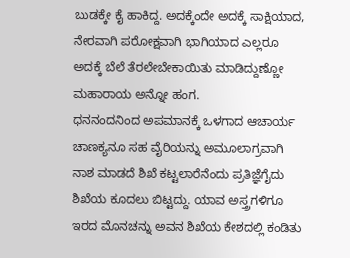ಬುಡಕ್ಕೇ ಕೈ ಹಾಕಿದ್ದ. ಅದಕ್ಕೆಂದೇ ಅದಕ್ಕೆ ಸಾಕ್ಷಿಯಾದ, ನೇರವಾಗಿ ಪರೋಕ್ಷವಾಗಿ ಭಾಗಿಯಾದ ಎಲ್ಲರೂ ಅದಕ್ಕೆ ಬೆಲೆ ತೆರಲೇಬೇಕಾಯಿತು ಮಾಡಿದ್ದುಣ್ಣೋ ಮಹಾರಾಯ ಅನ್ನೋ ಹಂಗ.
ಧನನಂದನಿಂದ ಅಪಮಾನಕ್ಕೆ ಒಳಗಾದ ಆಚಾರ್ಯ ಚಾಣಕ್ಯನೂ ಸಹ ವೈರಿಯನ್ನು ಅಮೂಲಾಗ್ರವಾಗಿ ನಾಶ ಮಾಡದೆ ಶಿಖೆ ಕಟ್ಟಲಾರೆನೆಂದು ಪ್ರತಿಜ್ಞೆಗೈದು ಶಿಖೆಯ ಕೂದಲು ಬಿಟ್ಟದ್ದು. ಯಾವ ಅಸ್ತ್ರಗಳಿಗೂ ಇರದ ಮೊನಚನ್ನು ಅವನ ಶಿಖೆಯ ಕೇಶದಲ್ಲಿ ಕಂಡಿತು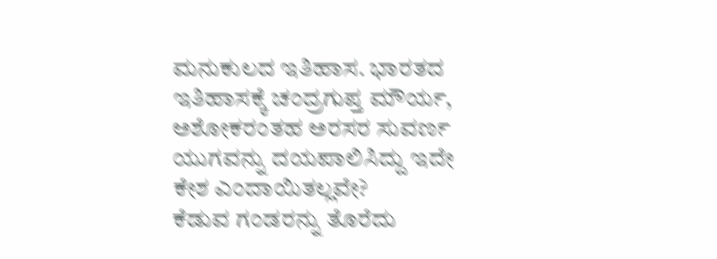ಮನುಕುಲದ ಇತಿಹಾಸ. ಭಾರತದ ಇತಿಹಾಸಕ್ಕೆ ಚಂದ್ರಗುಪ್ತ ಮೌರ್ಯ, ಅಶೋಕರಂತಹ ಅರಸರ ಸುವರ್ಣ ಯುಗವನ್ನು ದಯಪಾಲಿಸಿದ್ದು ಇದೇ ಕೇಶ ಎಂದಾಯಿತಲ್ಲವೇ?
ಕೆಡುವ ಗಂಡರನ್ನು ತೊರೆದು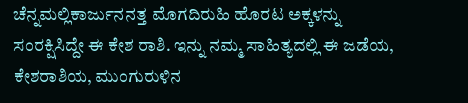ಚೆನ್ನಮಲ್ಲಿಕಾರ್ಜುನನತ್ತ ಮೊಗದಿರುಹಿ ಹೊರಟ ಅಕ್ಕಳನ್ನು ಸಂರಕ್ಷಿಸಿದ್ದೇ ಈ ಕೇಶ ರಾಶಿ. ಇನ್ನು ನಮ್ಮ ಸಾಹಿತ್ಯದಲ್ಲಿ ಈ ಜಡೆಯ, ಕೇಶರಾಶಿಯ, ಮುಂಗುರುಳಿನ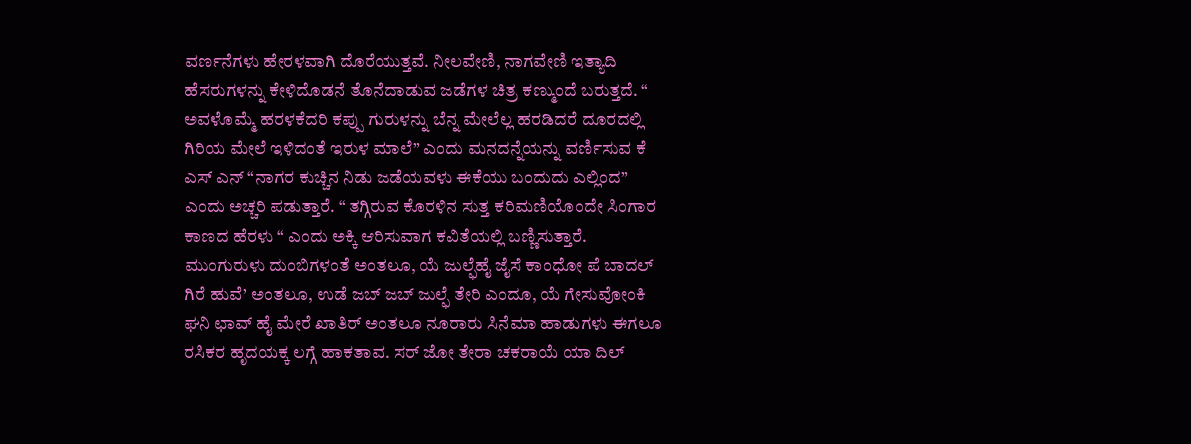ವರ್ಣನೆಗಳು ಹೇರಳವಾಗಿ ದೊರೆಯುತ್ತವೆ. ನೀಲವೇಣಿ, ನಾಗವೇಣಿ ಇತ್ಯಾದಿ ಹೆಸರುಗಳನ್ನು ಕೇಳಿದೊಡನೆ ತೊನೆದಾಡುವ ಜಡೆಗಳ ಚಿತ್ರ ಕಣ್ಮುಂದೆ ಬರುತ್ತದೆ. “ ಅವಳೊಮ್ಮೆ ಹರಳಕೆದರಿ ಕಪ್ಪು ಗುರುಳನ್ನು ಬೆನ್ನ ಮೇಲೆಲ್ಲ ಹರಡಿದರೆ ದೂರದಲ್ಲಿ ಗಿರಿಯ ಮೇಲೆ ಇಳಿದಂತೆ ಇರುಳ ಮಾಲೆ” ಎಂದು ಮನದನ್ನೆಯನ್ನು ವರ್ಣಿಸುವ ಕೆ ಎಸ್ ಎನ್ “ನಾಗರ ಕುಚ್ಚಿನ ನಿಡು ಜಡೆಯವಳು ಈಕೆಯು ಬಂದುದು ಎಲ್ಲಿಂದ” ಎಂದು ಅಚ್ಚರಿ ಪಡುತ್ತಾರೆ. “ ತಗ್ಗಿರುವ ಕೊರಳಿನ ಸುತ್ತ ಕರಿಮಣಿಯೊಂದೇ ಸಿಂಗಾರ ಕಾಣದ ಹೆರಳು “ ಎಂದು ಅಕ್ಕಿ ಆರಿಸುವಾಗ ಕವಿತೆಯಲ್ಲಿ ಬಣ್ಣಿಸುತ್ತಾರೆ.
ಮುಂಗುರುಳು ದುಂಬಿಗಳಂತೆ ಅಂತಲೂ, ಯೆ ಜುಲ್ಫೆಹೈ ಜೈಸೆ ಕಾಂಧೋ ಪೆ ಬಾದಲ್ ಗಿರೆ ಹುವೆ’ ಅಂತಲೂ, ಉಡೆ ಜಬ್ ಜಬ್ ಜುಲ್ಫೆ ತೇರಿ ಎಂದೂ, ಯೆ ಗೇಸುವೋಂಕಿ ಘನಿ ಛಾವ್ ಹೈ ಮೇರೆ ಖಾತಿರ್ ಅಂತಲೂ ನೂರಾರು ಸಿನೆಮಾ ಹಾಡುಗಳು ಈಗಲೂ ರಸಿಕರ ಹೃದಯಕ್ಕ ಲಗ್ಗೆ ಹಾಕತಾವ. ಸರ್ ಜೋ ತೇರಾ ಚಕರಾಯೆ ಯಾ ದಿಲ್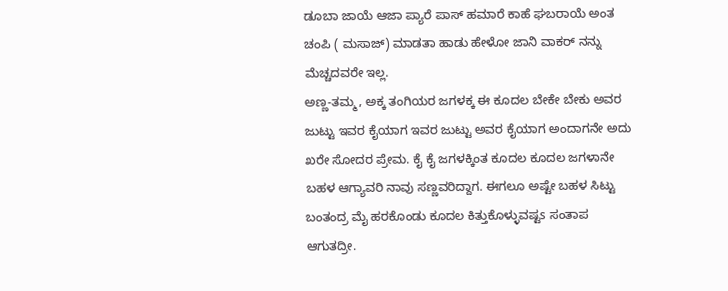ಡೂಬಾ ಜಾಯೆ ಆಜಾ ಪ್ಯಾರೆ ಪಾಸ್ ಹಮಾರೆ ಕಾಹೆ ಘಬರಾಯೆ ಅಂತ ಚಂಪಿ ( ಮಸಾಜ್) ಮಾಡತಾ ಹಾಡು ಹೇಳೋ ಜಾನಿ ವಾಕರ್ ನನ್ನು ಮೆಚ್ಚದವರೇ ಇಲ್ಲ.
ಅಣ್ಣ-ತಮ್ಮ, ಅಕ್ಕ ತಂಗಿಯರ ಜಗಳಕ್ಕ ಈ ಕೂದಲ ಬೇಕೇ ಬೇಕು ಅವರ ಜುಟ್ಟು ಇವರ ಕೈಯಾಗ ಇವರ ಜುಟ್ಟು ಅವರ ಕೈಯಾಗ ಅಂದಾಗನೇ ಅದು ಖರೇ ಸೋದರ ಪ್ರೇಮ. ಕೈ ಕೈ ಜಗಳಕ್ಕಿಂತ ಕೂದಲ ಕೂದಲ ಜಗಳಾನೇ ಬಹಳ ಆಗ್ಯಾವರಿ ನಾವು ಸಣ್ಣವರಿದ್ದಾಗ. ಈಗಲೂ ಅಷ್ಟೇ ಬಹಳ ಸಿಟ್ಟು ಬಂತಂದ್ರ ಮೈ ಹರಕೊಂಡು ಕೂದಲ ಕಿತ್ತುಕೊಳ್ಳುವಷ್ಟs ಸಂತಾಪ ಆಗುತದ್ರೀ.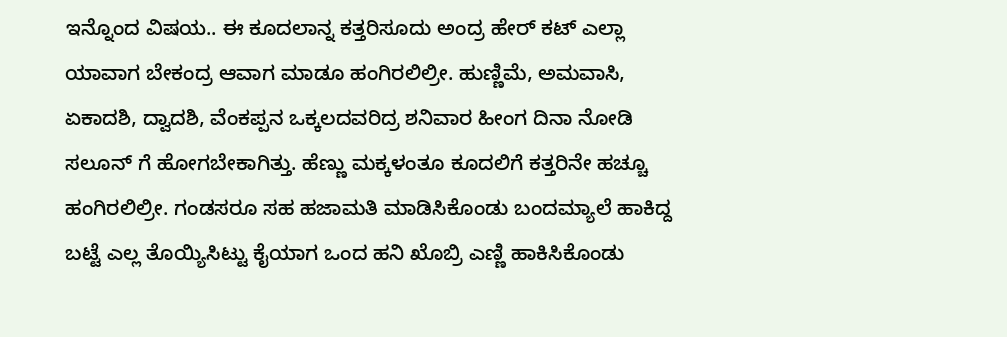ಇನ್ನೊಂದ ವಿಷಯ.. ಈ ಕೂದಲಾನ್ನ ಕತ್ತರಿಸೂದು ಅಂದ್ರ ಹೇರ್ ಕಟ್ ಎಲ್ಲಾ ಯಾವಾಗ ಬೇಕಂದ್ರ ಆವಾಗ ಮಾಡೂ ಹಂಗಿರಲಿಲ್ರೀ. ಹುಣ್ಣಿಮೆ, ಅಮವಾಸಿ, ಏಕಾದಶಿ, ದ್ವಾದಶಿ, ವೆಂಕಪ್ಪನ ಒಕ್ಕಲದವರಿದ್ರ ಶನಿವಾರ ಹೀಂಗ ದಿನಾ ನೋಡಿ ಸಲೂನ್ ಗೆ ಹೋಗಬೇಕಾಗಿತ್ತು. ಹೆಣ್ಣು ಮಕ್ಕಳಂತೂ ಕೂದಲಿಗೆ ಕತ್ತರಿನೇ ಹಚ್ಚೂ ಹಂಗಿರಲಿಲ್ರೀ. ಗಂಡಸರೂ ಸಹ ಹಜಾಮತಿ ಮಾಡಿಸಿಕೊಂಡು ಬಂದಮ್ಯಾಲೆ ಹಾಕಿದ್ದ ಬಟ್ಟೆ ಎಲ್ಲ ತೊಯ್ಯಿಸಿಟ್ಟು ಕೈಯಾಗ ಒಂದ ಹನಿ ಖೊಬ್ರಿ ಎಣ್ಣಿ ಹಾಕಿಸಿಕೊಂಡು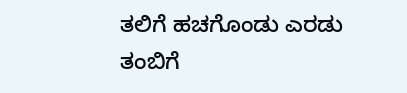ತಲಿಗೆ ಹಚಗೊಂಡು ಎರಡು ತಂಬಿಗೆ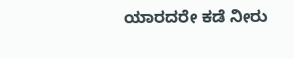ಯಾರದರೇ ಕಡೆ ನೀರು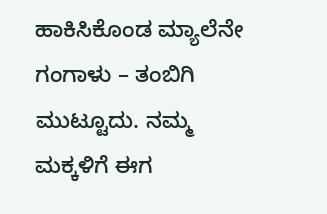ಹಾಕಿಸಿಕೊಂಡ ಮ್ಯಾಲೆನೇ ಗಂಗಾಳು – ತಂಬಿಗಿ ಮುಟ್ಟೂದು. ನಮ್ಮ ಮಕ್ಕಳಿಗೆ ಈಗ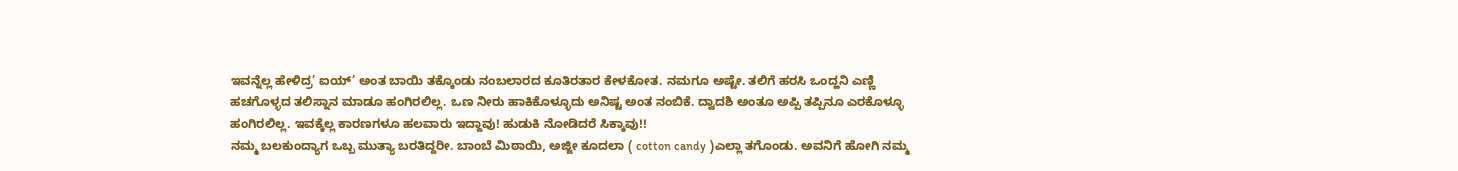ಇವನ್ನೆಲ್ಲ ಹೇಳಿದ್ರ’ ಐಯ್’ ಅಂತ ಬಾಯಿ ತಕ್ಕೊಂಡು ನಂಬಲಾರದ ಕೂತಿರತಾರ ಕೇಳಕೋತ. ನಮಗೂ ಅಷ್ಟೇ. ತಲಿಗೆ ಹರಸಿ ಒಂದ್ಹನಿ ಎಣ್ಣಿ ಹಚಗೊಳ್ಳದ ತಲಿಸ್ನಾನ ಮಾಡೂ ಹಂಗಿರಲಿಲ್ಲ. ಒಣ ನೀರು ಹಾಕಿಕೊಳ್ಳೂದು ಅನಿಷ್ಟ ಅಂತ ನಂಬಿಕೆ. ದ್ವಾದಶಿ ಅಂತೂ ಅಪ್ಪಿ ತಪ್ಪಿನೂ ಎರಕೊಳ್ಳೂ ಹಂಗಿರಲಿಲ್ಲ. ಇವಕ್ಕೆಲ್ಲ ಕಾರಣಗಳೂ ಹಲವಾರು ಇದ್ದಾವು! ಹುಡುಕಿ ನೋಡಿದರೆ ಸಿಕ್ಕಾವು!!
ನಮ್ಮ ಬಲಕುಂದ್ಯಾಗ ಒಬ್ಬ ಮುತ್ಯಾ ಬರತಿದ್ದರೀ. ಬಾಂಬೆ ಮಿಠಾಯಿ, ಅಜ್ಜೀ ಕೂದಲಾ ( cotton candy )ಎಲ್ಲಾ ತಗೊಂಡು. ಅವನಿಗೆ ಹೋಗಿ ನಮ್ಮ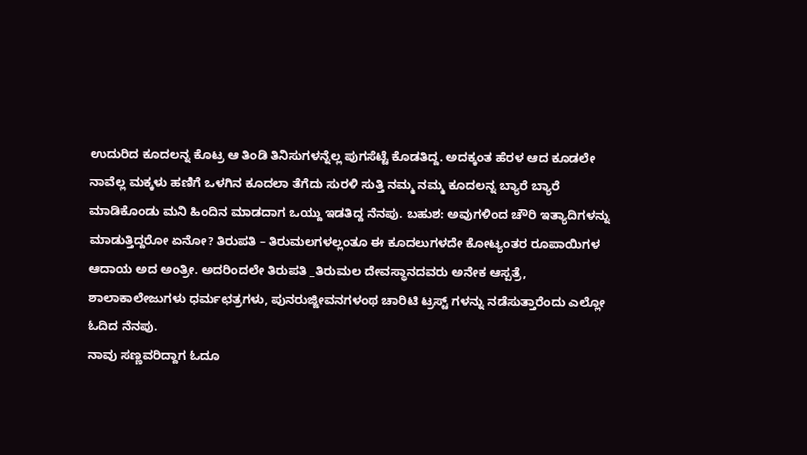ಉದುರಿದ ಕೂದಲನ್ನ ಕೊಟ್ರ ಆ ತಿಂಡಿ ತಿನಿಸುಗಳನ್ನೆಲ್ಲ ಪುಗಸೆಟ್ಟೆ ಕೊಡತಿದ್ದ. ಅದಕ್ಕಂತ ಹೆರಳ ಆದ ಕೂಡಲೇ ನಾವೆಲ್ಲ ಮಕ್ಕಳು ಹಣಿಗೆ ಒಳಗಿನ ಕೂದಲಾ ತೆಗೆದು ಸುರಳಿ ಸುತ್ತಿ ನಮ್ಮ ನಮ್ಮ ಕೂದಲನ್ನ ಬ್ಯಾರೆ ಬ್ಯಾರೆ ಮಾಡಿಕೊಂಡು ಮನಿ ಹಿಂದಿನ ಮಾಡದಾಗ ಒಯ್ದು ಇಡತಿದ್ದ ನೆನಪು. ಬಹುಶ: ಅವುಗಳಿಂದ ಚೌರಿ ಇತ್ಯಾದಿಗಳನ್ನು ಮಾಡುತ್ತಿದ್ದರೋ ಏನೋ? ತಿರುಪತಿ – ತಿರುಮಲಗಳಲ್ಲಂತೂ ಈ ಕೂದಲುಗಳದೇ ಕೋಟ್ಯಂತರ ರೂಪಾಯಿಗಳ ಆದಾಯ ಅದ ಅಂತ್ರೀ. ಅದರಿಂದಲೇ ತಿರುಪತಿ _ತಿರುಮಲ ದೇವಸ್ಥಾನದವರು ಅನೇಕ ಆಸ್ಪತ್ರೆ, ಶಾಲಾಕಾಲೇಜುಗಳು ಧರ್ಮಛತ್ರಗಳು, ಪುನರುಜ್ಜೀವನಗಳಂಥ ಚಾರಿಟಿ ಟ್ರಸ್ಟ್ ಗಳನ್ನು ನಡೆಸುತ್ತಾರೆಂದು ಎಲ್ಲೋ ಓದಿದ ನೆನಪು.
ನಾವು ಸಣ್ಣವರಿದ್ದಾಗ ಓದೂ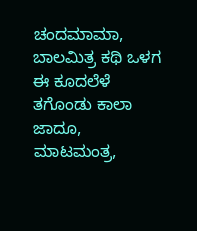ಚಂದಮಾಮಾ, ಬಾಲಮಿತ್ರ ಕಥಿ ಒಳಗ ಈ ಕೂದಲೆಳೆ ತಗೊಂಡು ಕಾಲಾ ಜಾದೂ, ಮಾಟಮಂತ್ರ,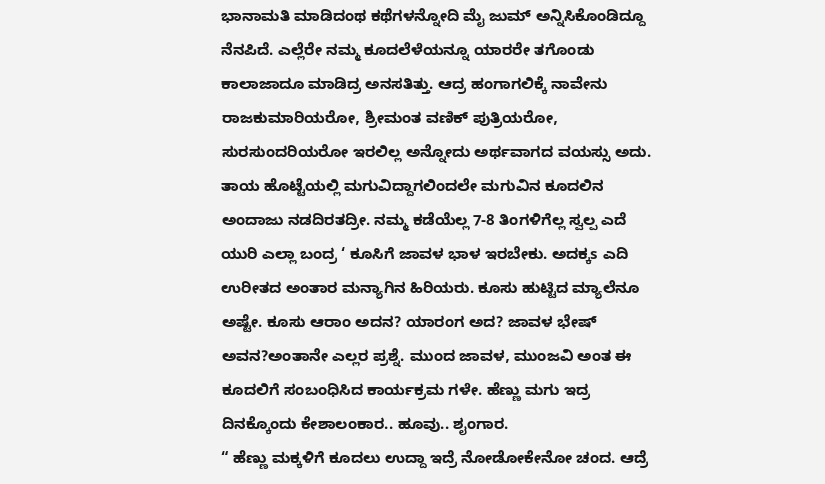ಭಾನಾಮತಿ ಮಾಡಿದಂಥ ಕಥೆಗಳನ್ನೋದಿ ಮೈ ಜುಮ್ ಅನ್ನಿಸಿಕೊಂಡಿದ್ದೂ ನೆನಪಿದೆ. ಎಲ್ಲೆರೇ ನಮ್ಮ ಕೂದಲೆಳೆಯನ್ನೂ ಯಾರರೇ ತಗೊಂಡು ಕಾಲಾಜಾದೂ ಮಾಡಿದ್ರ ಅನಸತಿತ್ತು. ಆದ್ರ ಹಂಗಾಗಲಿಕ್ಕೆ ನಾವೇನು ರಾಜಕುಮಾರಿಯರೋ, ಶ್ರೀಮಂತ ವಣಿಕ್ ಪುತ್ರಿಯರೋ, ಸುರಸುಂದರಿಯರೋ ಇರಲಿಲ್ಲ ಅನ್ನೋದು ಅರ್ಥವಾಗದ ವಯಸ್ಸು ಅದು.
ತಾಯ ಹೊಟ್ಟೆಯಲ್ಲಿ ಮಗುವಿದ್ದಾಗಲಿಂದಲೇ ಮಗುವಿನ ಕೂದಲಿನ ಅಂದಾಜು ನಡದಿರತದ್ರೀ. ನಮ್ಮ ಕಡೆಯೆಲ್ಲ 7-8 ತಿಂಗಳಿಗೆಲ್ಲ ಸ್ವಲ್ಪ ಎದೆ ಯುರಿ ಎಲ್ಲಾ ಬಂದ್ರ ‘ ಕೂಸಿಗೆ ಜಾವಳ ಭಾಳ ಇರಬೇಕು. ಅದಕ್ಕs ಎದಿ ಉರೀತದ ಅಂತಾರ ಮನ್ಯಾಗಿನ ಹಿರಿಯರು. ಕೂಸು ಹುಟ್ಟಿದ ಮ್ಯಾಲೆನೂ ಅಷ್ಟೇ. ಕೂಸು ಆರಾಂ ಅದನ? ಯಾರಂಗ ಅದ? ಜಾವಳ ಭೇಷ್ ಅವನ?ಅಂತಾನೇ ಎಲ್ಲರ ಪ್ರಶ್ನೆ. ಮುಂದ ಜಾವಳ, ಮುಂಜವಿ ಅಂತ ಈ ಕೂದಲಿಗೆ ಸಂಬಂಧಿಸಿದ ಕಾರ್ಯಕ್ರಮ ಗಳೇ. ಹೆಣ್ಣು ಮಗು ಇದ್ರ ದಿನಕ್ಕೊಂದು ಕೇಶಾಲಂಕಾರ.. ಹೂವು.. ಶೖಂಗಾರ.
“ ಹೆಣ್ಣು ಮಕ್ಕಳಿಗೆ ಕೂದಲು ಉದ್ದಾ ಇದ್ರೆ ನೋಡೋಕೇನೋ ಚಂದ. ಆದ್ರೆ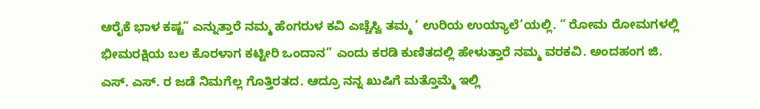ಆರೈಕೆ ಭಾಳ ಕಷ್ಟ” ಎನ್ನುತ್ತಾರೆ ನಮ್ಮ ಹೆಂಗರುಳ ಕವಿ ಎಚ್ಚೆಸ್ವಿ ತಮ್ಮ ‘ ಉರಿಯ ಉಯ್ಯಾಲೆ’ಯಲ್ಲಿ. “ ರೋಮ ರೋಮಗಳಲ್ಲಿ ಭೀಮರಕ್ಷಿಯ ಬಲ ಕೊರಳಾಗ ಕಟ್ಟೀರಿ ಒಂದಾನ” ಎಂದು ಕರಡಿ ಕುಣಿತದಲ್ಲಿ ಹೇಳುತ್ತಾರೆ ನಮ್ಮ ವರಕವಿ. ಅಂದಹಂಗ ಜಿ. ಎಸ್. ಎಸ್. ರ ಜಡೆ ನಿಮಗೆಲ್ಲ ಗೊತ್ತಿರತದ. ಆದ್ರೂ ನನ್ನ ಖುಷಿಗೆ ಮತ್ತೊಮ್ಮೆ ಇಲ್ಲಿ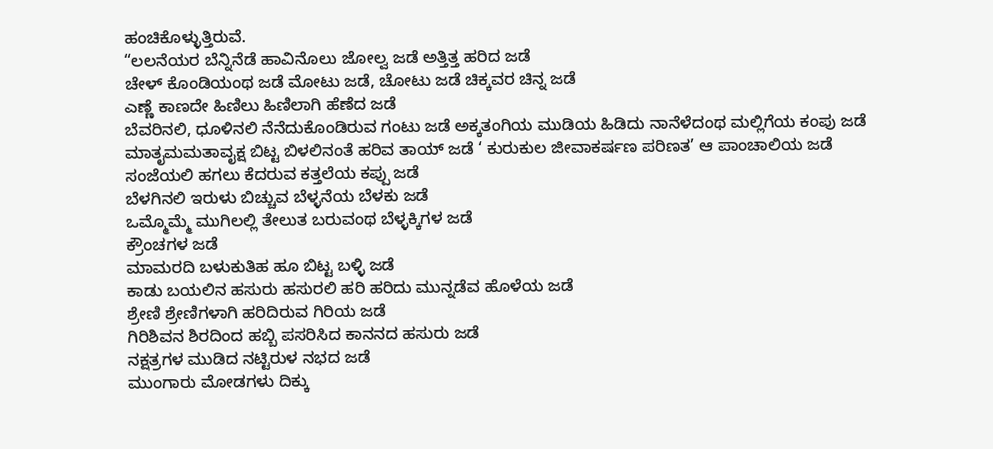ಹಂಚಿಕೊಳ್ಳುತ್ತಿರುವೆ.
“ಲಲನೆಯರ ಬೆನ್ನಿನೆಡೆ ಹಾವಿನೊಲು ಜೋಲ್ವ ಜಡೆ ಅತ್ತಿತ್ತ ಹರಿದ ಜಡೆ
ಚೇಳ್ ಕೊಂಡಿಯಂಥ ಜಡೆ ಮೋಟು ಜಡೆ, ಚೋಟು ಜಡೆ ಚಿಕ್ಕವರ ಚಿನ್ನ ಜಡೆ
ಎಣ್ಣೆ ಕಾಣದೇ ಹಿಣಿಲು ಹಿಣಿಲಾಗಿ ಹೆಣೆದ ಜಡೆ
ಬೆವರಿನಲಿ, ಧೂಳಿನಲಿ ನೆನೆದುಕೊಂಡಿರುವ ಗಂಟು ಜಡೆ ಅಕ್ಕತಂಗಿಯ ಮುಡಿಯ ಹಿಡಿದು ನಾನೆಳೆದಂಥ ಮಲ್ಲಿಗೆಯ ಕಂಪು ಜಡೆ
ಮಾತೖಮಮತಾವೖಕ್ಷ ಬಿಟ್ಟ ಬಿಳಲಿನಂತೆ ಹರಿವ ತಾಯ್ ಜಡೆ ‘ ಕುರುಕುಲ ಜೀವಾಕರ್ಷಣ ಪರಿಣತ’ ಆ ಪಾಂಚಾಲಿಯ ಜಡೆ ಸಂಜೆಯಲಿ ಹಗಲು ಕೆದರುವ ಕತ್ತಲೆಯ ಕಪ್ಪು ಜಡೆ
ಬೆಳಗಿನಲಿ ಇರುಳು ಬಿಚ್ಚುವ ಬೆಳ್ಳನೆಯ ಬೆಳಕು ಜಡೆ
ಒಮ್ಮೊಮ್ಮೆ ಮುಗಿಲಲ್ಲಿ ತೇಲುತ ಬರುವಂಥ ಬೆಳ್ಳಕ್ಕಿಗಳ ಜಡೆ
ಕ್ರೌಂಚಗಳ ಜಡೆ
ಮಾಮರದಿ ಬಳುಕುತಿಹ ಹೂ ಬಿಟ್ಟ ಬಳ್ಳಿ ಜಡೆ
ಕಾಡು ಬಯಲಿನ ಹಸುರು ಹಸುರಲಿ ಹರಿ ಹರಿದು ಮುನ್ನಡೆವ ಹೊಳೆಯ ಜಡೆ
ಶ್ರೇಣಿ ಶ್ರೇಣಿಗಳಾಗಿ ಹರಿದಿರುವ ಗಿರಿಯ ಜಡೆ
ಗಿರಿಶಿವನ ಶಿರದಿಂದ ಹಬ್ಬಿ ಪಸರಿಸಿದ ಕಾನನದ ಹಸುರು ಜಡೆ
ನಕ್ಷತ್ರಗಳ ಮುಡಿದ ನಟ್ಟಿರುಳ ನಭದ ಜಡೆ
ಮುಂಗಾರು ಮೋಡಗಳು ದಿಕ್ಕು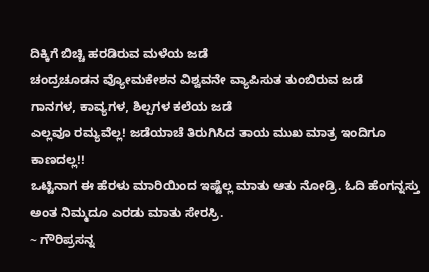ದಿಕ್ಕಿಗೆ ಬಿಚ್ಚಿ ಹರಡಿರುವ ಮಳೆಯ ಜಡೆ
ಚಂದ್ರಚೂಡನ ವ್ಯೋಮಕೇಶನ ವಿಶ್ವವನೇ ವ್ಯಾಪಿಸುತ ತುಂಬಿರುವ ಜಡೆ
ಗಾನಗಳ, ಕಾವ್ಯಗಳ, ಶಿಲ್ಪಗಳ ಕಲೆಯ ಜಡೆ
ಎಲ್ಲವೂ ರಮ್ಯವೆಲ್ಲ! ಜಡೆಯಾಚೆ ತಿರುಗಿಸಿದ ತಾಯ ಮುಖ ಮಾತ್ರ ಇಂದಿಗೂ ಕಾಣದಲ್ಲ!!
ಒಟ್ಟಿನಾಗ ಈ ಹೆರಳು ಮಾರಿಯಿಂದ ಇಷ್ಟೆಲ್ಲ ಮಾತು ಆತು ನೋಡ್ರಿ. ಓದಿ ಹೆಂಗನ್ನಸ್ತು ಅಂತ ನಿಮ್ಮದೂ ಎರಡು ಮಾತು ಸೇರಸ್ರಿ.
~ ಗೌರಿಪ್ರಸನ್ನ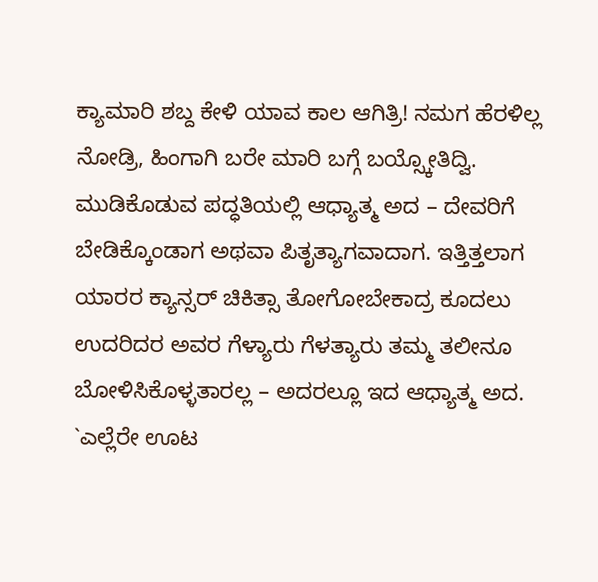ಕ್ಯಾಮಾರಿ ಶಬ್ದ ಕೇಳಿ ಯಾವ ಕಾಲ ಆಗಿತ್ರಿ! ನಮಗ ಹೆರಳಿಲ್ಲ ನೋಡ್ರಿ, ಹಿಂಗಾಗಿ ಬರೇ ಮಾರಿ ಬಗ್ಗೆ ಬಯ್ಸ್ಕೋತಿದ್ವಿ.
ಮುಡಿಕೊಡುವ ಪದ್ಧತಿಯಲ್ಲಿ ಆಧ್ಯಾತ್ಮ ಅದ – ದೇವರಿಗೆ ಬೇಡಿಕ್ಕೊಂಡಾಗ ಅಥವಾ ಪಿತೃತ್ಯಾಗವಾದಾಗ. ಇತ್ತಿತ್ತಲಾಗ ಯಾರರ ಕ್ಯಾನ್ಸರ್ ಚಿಕಿತ್ಸಾ ತೋಗೋಬೇಕಾದ್ರ ಕೂದಲು ಉದರಿದರ ಅವರ ಗೆಳ್ಯಾರು ಗೆಳತ್ಯಾರು ತಮ್ಮ ತಲೀನೂ ಬೋಳಿಸಿಕೊಳ್ಳತಾರಲ್ಲ – ಅದರಲ್ಲೂ ಇದ ಆಧ್ಯಾತ್ಮ ಅದ.
`ಎಲ್ಲೆರೇ ಊಟ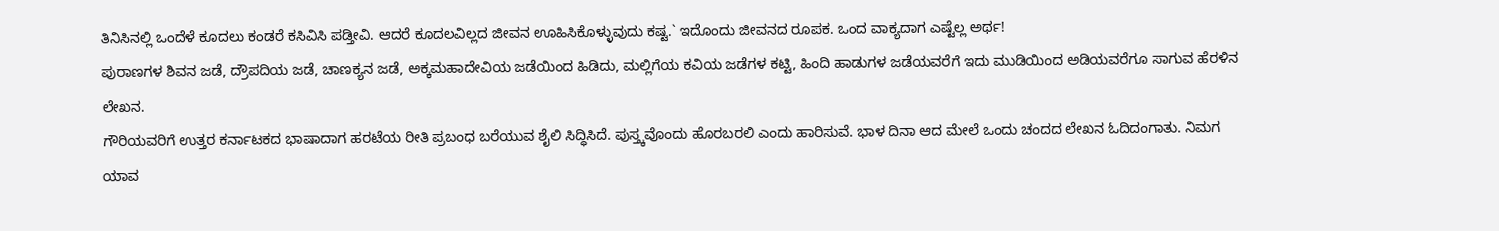ತಿನಿಸಿನಲ್ಲಿ ಒಂದೆಳೆ ಕೂದಲು ಕಂಡರೆ ಕಸಿವಿಸಿ ಪಡ್ತೀವಿ. ಆದರೆ ಕೂದಲವಿಲ್ಲದ ಜೀವನ ಊಹಿಸಿಕೊಳ್ಳುವುದು ಕಷ್ಟ.` ಇದೊಂದು ಜೀವನದ ರೂಪಕ. ಒಂದ ವಾಕ್ಯದಾಗ ಎಷ್ಟೆಲ್ಲ ಅರ್ಥ!
ಪುರಾಣಗಳ ಶಿವನ ಜಡೆ, ದ್ರೌಪದಿಯ ಜಡೆ, ಚಾಣಕ್ಯನ ಜಡೆ, ಅಕ್ಕಮಹಾದೇವಿಯ ಜಡೆಯಿಂದ ಹಿಡಿದು, ಮಲ್ಲಿಗೆಯ ಕವಿಯ ಜಡೆಗಳ ಕಟ್ಟಿ, ಹಿಂದಿ ಹಾಡುಗಳ ಜಡೆಯವರೆಗೆ ಇದು ಮುಡಿಯಿಂದ ಅಡಿಯವರೆಗೂ ಸಾಗುವ ಹೆರಳಿನ ಲೇಖನ.
ಗೌರಿಯವರಿಗೆ ಉತ್ತರ ಕರ್ನಾಟಕದ ಭಾಷಾದಾಗ ಹರಟೆಯ ರೀತಿ ಪ್ರಬಂಧ ಬರೆಯುವ ಶೈಲಿ ಸಿದ್ಧಿಸಿದೆ. ಪುಸ್ತ್ಕವೊಂದು ಹೊರಬರಲಿ ಎಂದು ಹಾರಿಸುವೆ. ಭಾಳ ದಿನಾ ಆದ ಮೇಲೆ ಒಂದು ಚಂದದ ಲೇಖನ ಓದಿದಂಗಾತು. ನಿಮಗ ಯಾವ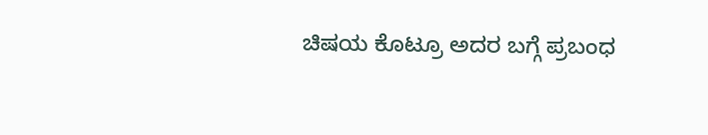ಚಿಷಯ ಕೊಟ್ರೂ ಅದರ ಬಗ್ಗೆ ಪ್ರಬಂಧ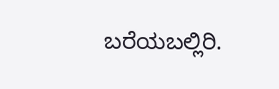ಬರೆಯಬಲ್ಲಿರಿ.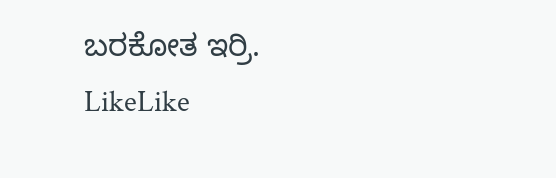ಬರಕೋತ ಇರ್ರಿ.
LikeLike